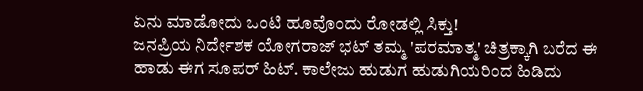ಏನು ಮಾಡೋದು ಒಂಟಿ ಹೂವೊಂದು ರೋಡಲ್ಲಿ ಸಿಕ್ತು!
ಜನಪ್ರಿಯ ನಿರ್ದೇಶಕ ಯೋಗರಾಜ್ ಭಟ್ ತಮ್ಮ 'ಪರಮಾತ್ಮ' ಚಿತ್ರಕ್ಕಾಗಿ ಬರೆದ ಈ ಹಾಡು ಈಗ ಸೂಪರ್ ಹಿಟ್. ಕಾಲೇಜು ಹುಡುಗ ಹುಡುಗಿಯರಿಂದ ಹಿಡಿದು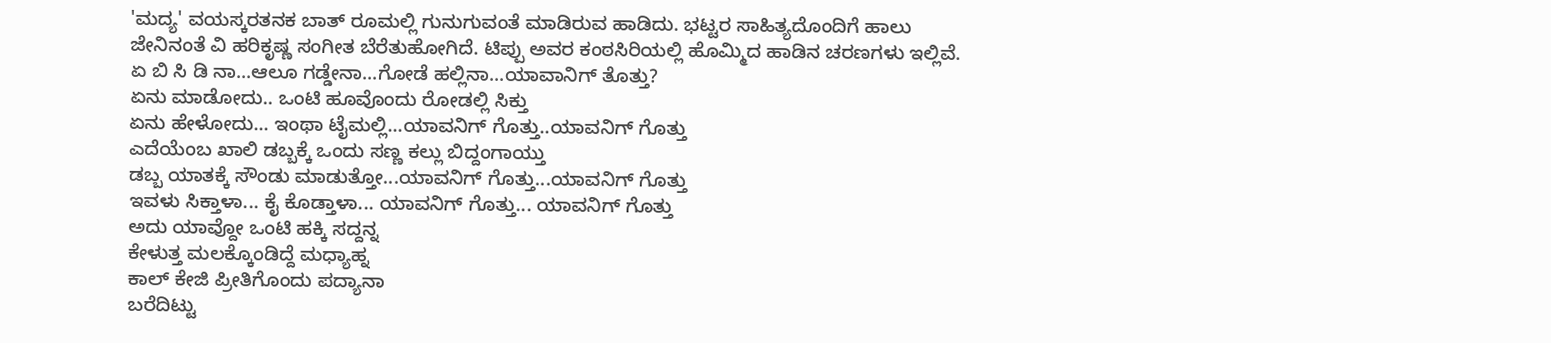'ಮದ್ಯ' ವಯಸ್ಕರತನಕ ಬಾತ್ ರೂಮಲ್ಲಿ ಗುನುಗುವಂತೆ ಮಾಡಿರುವ ಹಾಡಿದು. ಭಟ್ಟರ ಸಾಹಿತ್ಯದೊಂದಿಗೆ ಹಾಲು ಜೇನಿನಂತೆ ವಿ ಹರಿಕೃಷ್ಣ ಸಂಗೀತ ಬೆರೆತುಹೋಗಿದೆ. ಟಿಪ್ಪು ಅವರ ಕಂಠಸಿರಿಯಲ್ಲಿ ಹೊಮ್ಮಿದ ಹಾಡಿನ ಚರಣಗಳು ಇಲ್ಲಿವೆ.
ಏ ಬಿ ಸಿ ಡಿ ನಾ...ಆಲೂ ಗಡ್ಡೇನಾ...ಗೋಡೆ ಹಲ್ಲಿನಾ...ಯಾವಾನಿಗ್ ತೊತ್ತು?
ಏನು ಮಾಡೋದು.. ಒಂಟಿ ಹೂವೊಂದು ರೋಡಲ್ಲಿ ಸಿಕ್ತು
ಏನು ಹೇಳೋದು... ಇಂಥಾ ಟೈಮಲ್ಲಿ...ಯಾವನಿಗ್ ಗೊತ್ತು..ಯಾವನಿಗ್ ಗೊತ್ತು
ಎದೆಯೆಂಬ ಖಾಲಿ ಡಬ್ಬಕ್ಕೆ ಒಂದು ಸಣ್ಣ ಕಲ್ಲು ಬಿದ್ದಂಗಾಯ್ತು
ಡಬ್ಬ ಯಾತಕ್ಕೆ ಸೌಂಡು ಮಾಡುತ್ತೋ...ಯಾವನಿಗ್ ಗೊತ್ತು...ಯಾವನಿಗ್ ಗೊತ್ತು
ಇವಳು ಸಿಕ್ತಾಳಾ... ಕೈ ಕೊಡ್ತಾಳಾ... ಯಾವನಿಗ್ ಗೊತ್ತು... ಯಾವನಿಗ್ ಗೊತ್ತು
ಅದು ಯಾವ್ದೋ ಒಂಟಿ ಹಕ್ಕಿ ಸದ್ದನ್ನ
ಕೇಳುತ್ತ ಮಲಕ್ಕೊಂಡಿದ್ದೆ ಮಧ್ಯಾಹ್ನ
ಕಾಲ್ ಕೇಜಿ ಪ್ರೀತಿಗೊಂದು ಪದ್ಯಾನಾ
ಬರೆದಿಟ್ಟು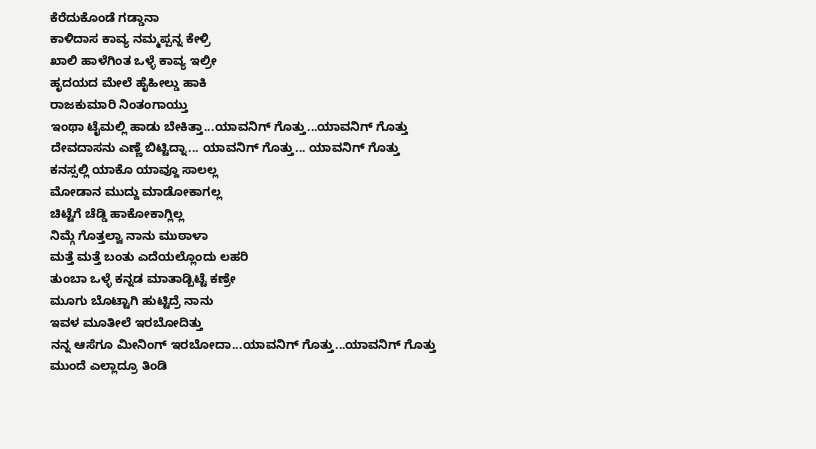ಕೆರೆದುಕೊಂಡೆ ಗಡ್ಡಾನಾ
ಕಾಳಿದಾಸ ಕಾವ್ಯ ನಮ್ಮಪ್ಪನ್ನ ಕೇಳ್ರಿ
ಖಾಲಿ ಹಾಳೆಗಿಂತ ಒಳ್ಳೆ ಕಾವ್ಯ ಇಲ್ರೀ
ಹೃದಯದ ಮೇಲೆ ಹೈಹೀಲ್ಡು ಹಾಕಿ
ರಾಜಕುಮಾರಿ ನಿಂತಂಗಾಯ್ತು
ಇಂಥಾ ಟೈಮಲ್ಲಿ ಹಾಡು ಬೇಕಿತ್ತಾ...ಯಾವನಿಗ್ ಗೊತ್ತು...ಯಾವನಿಗ್ ಗೊತ್ತು
ದೇವದಾಸನು ಎಣ್ಣೆ ಬಿಟ್ಟಿದ್ನಾ... ಯಾವನಿಗ್ ಗೊತ್ತು... ಯಾವನಿಗ್ ಗೊತ್ತು
ಕನಸ್ಸಲ್ಲಿ ಯಾಕೊ ಯಾವ್ದೂ ಸಾಲಲ್ಲ
ಮೋಡಾನ ಮುದ್ದು ಮಾಡೋಕಾಗಲ್ಲ
ಚಿಟ್ಟೆಗೆ ಚೆಡ್ಡಿ ಹಾಕೋಕಾಗ್ಲಿಲ್ಲ
ನಿಮ್ಗೆ ಗೊತ್ತಲ್ವಾ ನಾನು ಮುಠಾಳಾ
ಮತ್ತೆ ಮತ್ತೆ ಬಂತು ಎದೆಯಲ್ಲೊಂದು ಲಹರಿ
ತುಂಬಾ ಒಳ್ಳೆ ಕನ್ನಡ ಮಾತಾಡ್ಬಿಟ್ಟೆ ಕಣ್ರೇ
ಮೂಗು ಬೊಟ್ಟಾಗಿ ಹುಟ್ಟಿದ್ರೆ ನಾನು
ಇವಳ ಮೂತೀಲೆ ಇರಬೋದಿತ್ತು
ನನ್ನ ಆಸೆಗೂ ಮೀನಿಂಗ್ ಇರಬೋದಾ...ಯಾವನಿಗ್ ಗೊತ್ತು...ಯಾವನಿಗ್ ಗೊತ್ತು
ಮುಂದೆ ಎಲ್ಲಾದ್ರೂ ತಿಂಡಿ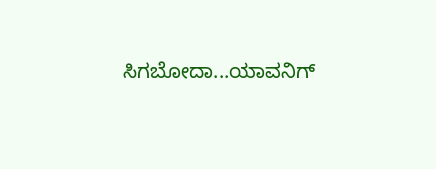ಸಿಗಬೋದಾ...ಯಾವನಿಗ್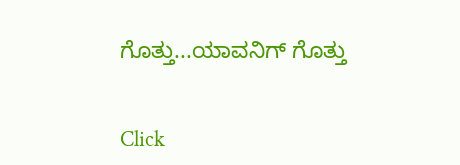ಗೊತ್ತು...ಯಾವನಿಗ್ ಗೊತ್ತು


Click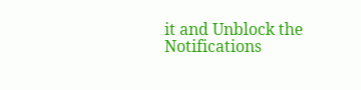it and Unblock the Notifications